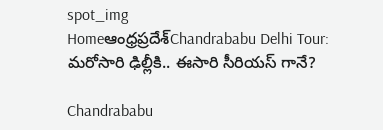spot_img
Homeఆంధ్రప్రదేశ్‌Chandrababu Delhi Tour: మరోసారి ఢిల్లీకి.. ఈసారి సీరియస్ గానే?

Chandrababu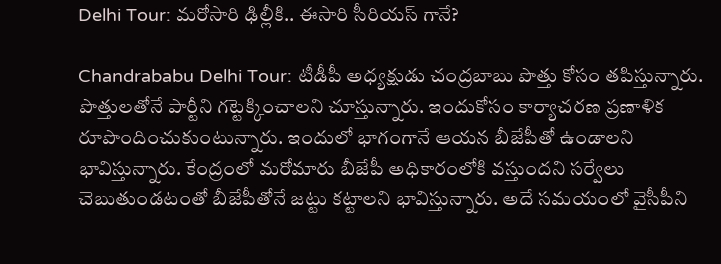Delhi Tour: మరోసారి ఢిల్లీకి.. ఈసారి సీరియస్ గానే?

Chandrababu Delhi Tour: టీడీపీ అధ్యక్షుడు చంద్రబాబు పొత్తు కోసం తపిస్తున్నారు. పొత్తులతోనే పార్టీని గట్టెక్కించాలని చూస్తున్నారు. ఇందుకోసం కార్యాచరణ ప్రణాళిక రూపొందించుకుంటున్నారు. ఇందులో భాగంగానే ఆయన బీజేపీతో ఉండాలని భావిస్తున్నారు. కేంద్రంలో మరోమారు బీజేపీ అధికారంలోకి వస్తుందని సర్వేలు చెబుతుండటంతో బీజేపీతోనే జట్టు కట్టాలని భావిస్తున్నారు. అదే సమయంలో వైసీపీని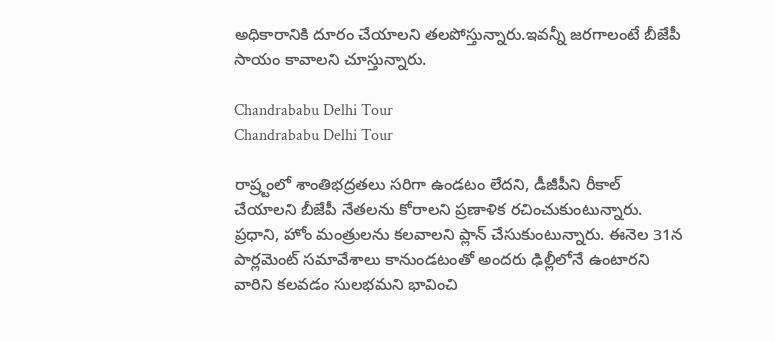అధికారానికి దూరం చేయాలని తలపోస్తున్నారు.ఇవన్నీ జరగాలంటే బీజేపీ సాయం కావాలని చూస్తున్నారు.

Chandrababu Delhi Tour
Chandrababu Delhi Tour

రాష్ర్టంలో శాంతిభద్రతలు సరిగా ఉండటం లేదని, డీజీపీని రీకాల్ చేయాలని బీజేపీ నేతలను కోరాలని ప్రణాళిక రచించుకుంటున్నారు. ప్రధాని, హోం మంత్రులను కలవాలని ప్లాన్ చేసుకుంటున్నారు. ఈనెల 31న పార్లమెంట్ సమావేశాలు కానుండటంతో అందరు ఢిల్లీలోనే ఉంటారని వారిని కలవడం సులభమని భావించి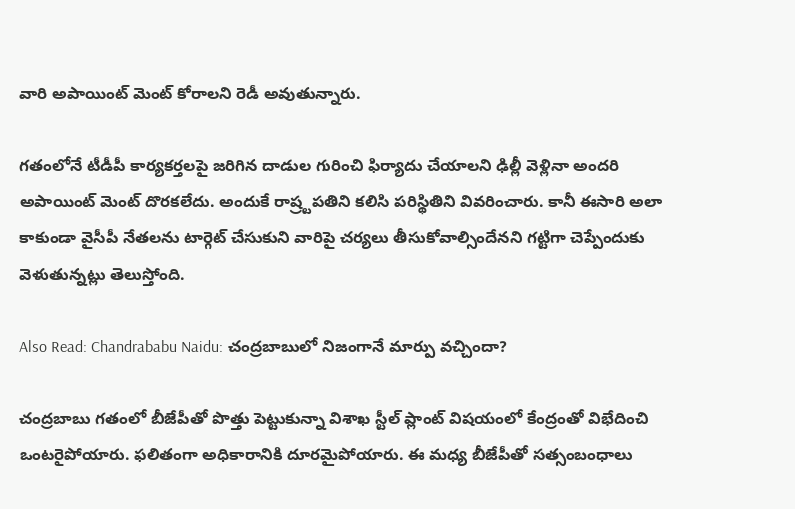వారి అపాయింట్ మెంట్ కోరాలని రెడీ అవుతున్నారు.

గతంలోనే టీడీపీ కార్యకర్తలపై జరిగిన దాడుల గురించి ఫిర్యాదు చేయాలని ఢిల్లీ వెళ్లినా అందరి అపాయింట్ మెంట్ దొరకలేదు. అందుకే రాష్ర్టపతిని కలిసి పరిస్థితిని వివరించారు. కానీ ఈసారి అలా కాకుండా వైసీపీ నేతలను టార్గెట్ చేసుకుని వారిపై చర్యలు తీసుకోవాల్సిందేనని గట్టిగా చెప్పేందుకు వెళుతున్నట్లు తెలుస్తోంది.

Also Read: Chandrababu Naidu: చంద్రబాబులో నిజంగానే మార్పు వచ్చిందా?

చంద్రబాబు గతంలో బీజేపీతో పొత్తు పెట్టుకున్నా విశాఖ స్టీల్ ప్లాంట్ విషయంలో కేంద్రంతో విభేదించి ఒంటరైపోయారు. ఫలితంగా అధికారానికి దూరమైపోయారు. ఈ మధ్య బీజేపీతో సత్సంబంధాలు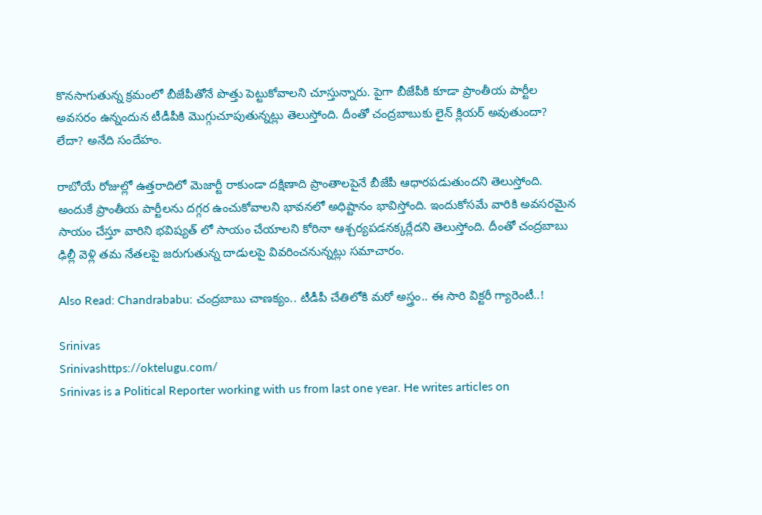కొనసాగుతున్న క్రమంలో బీజేపీతోనే పొత్తు పెట్టుకోవాలని చూస్తున్నారు. పైగా బీజేపీకి కూడా ప్రాంతీయ పార్టీల అవసరం ఉన్నందున టీడీపీకి మొగ్గుచూపుతున్నట్లు తెలుస్తోంది. దీంతో చంద్రబాబుకు లైన్ క్లియర్ అవుతుందా? లేదా? అనేది సందేహం.

రాబోయే రోజుల్లో ఉత్తరాదిలో మెజార్టీ రాకుండా దక్షిణాది ప్రాంతాలపైనే బీజేపీ ఆధారపడుతుందని తెలుస్తోంది. అందుకే ప్రాంతీయ పార్టీలను దగ్గర ఉంచుకోవాలని భావనలో అధిష్టానం భావిస్తోంది. ఇందుకోసమే వారికి అవసరమైన సాయం చేస్తూ వారిని భవిష్యత్ లో సాయం చేయాలని కోరినా ఆశ్చర్యపడనక్కర్లేదని తెలుస్తోంది. దీంతో చంద్రబాబు ఢిల్లీ వెళ్లి తమ నేతలపై జరుగుతున్న దాడులపై వివరించనున్నట్లు సమాచారం.

Also Read: Chandrababu: చంద్రబాబు చాణక్యం.. టీడీపీ చేతిలోకి మరో అస్త్రం.. ఈ సారి విక్టరీ గ్యారెంటీ..!

Srinivas
Srinivashttps://oktelugu.com/
Srinivas is a Political Reporter working with us from last one year. He writes articles on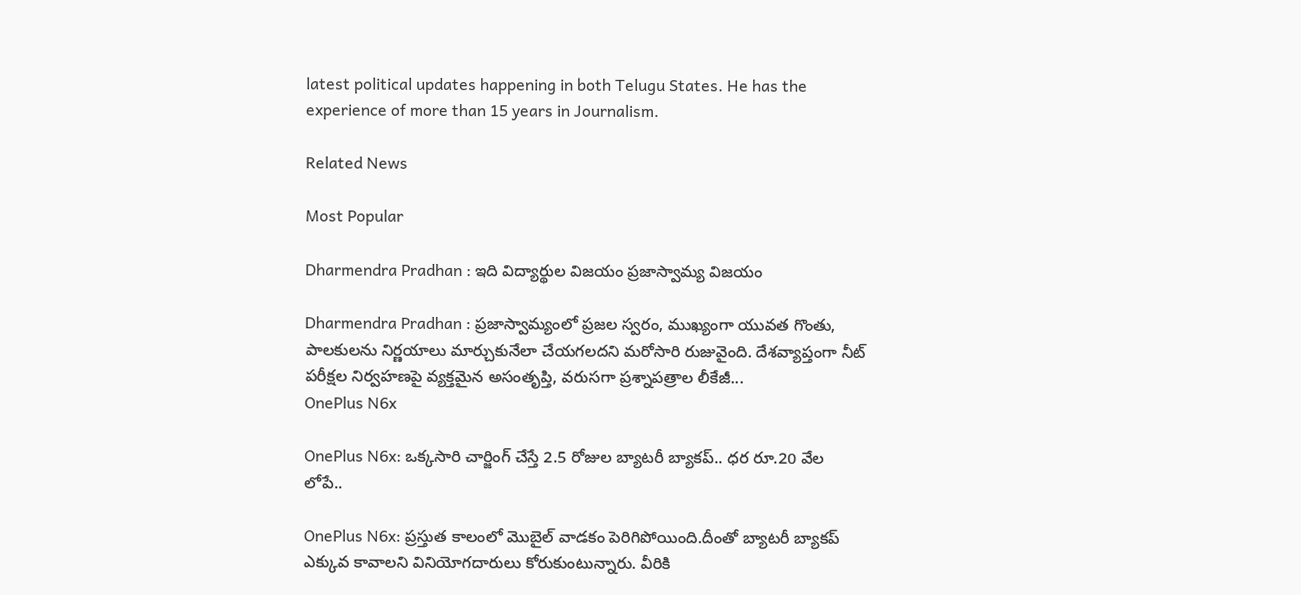latest political updates happening in both Telugu States. He has the experience of more than 15 years in Journalism.

Related News

Most Popular

Dharmendra Pradhan : ఇది విద్యార్థుల విజయం ప్రజాస్వామ్య విజయం

Dharmendra Pradhan : ప్రజాస్వామ్యంలో ప్రజల స్వరం, ముఖ్యంగా యువత గొంతు, పాలకులను నిర్ణయాలు మార్చుకునేలా చేయగలదని మరోసారి రుజువైంది. దేశవ్యాప్తంగా నీట్ పరీక్షల నిర్వహణపై వ్యక్తమైన అసంతృప్తి, వరుసగా ప్రశ్నాపత్రాల లీకేజీ...
OnePlus N6x

OnePlus N6x: ఒక్కసారి చార్జింగ్ చేస్తే 2.5 రోజుల బ్యాటరీ బ్యాకప్.. ధర రూ.20 వేల లోపే..

OnePlus N6x: ప్రస్తుత కాలంలో మొబైల్ వాడకం పెరిగిపోయింది.దీంతో బ్యాటరీ బ్యాకప్ ఎక్కువ కావాలని వినియోగదారులు కోరుకుంటున్నారు. వీరికి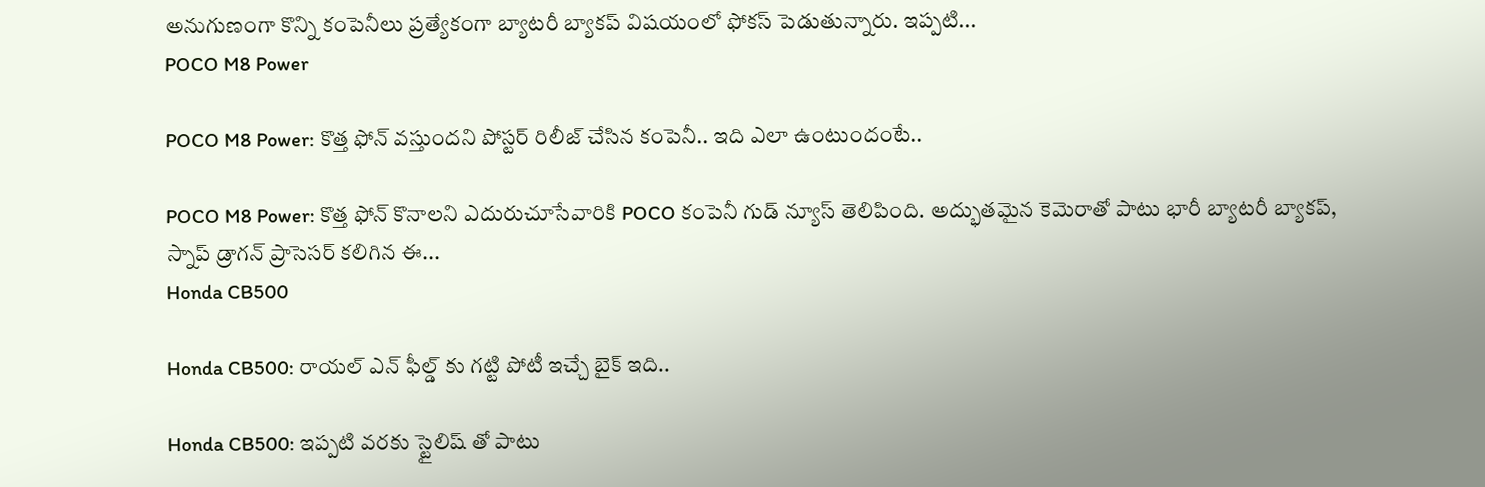అనుగుణంగా కొన్ని కంపెనీలు ప్రత్యేకంగా బ్యాటరీ బ్యాకప్ విషయంలో ఫోకస్ పెడుతున్నారు. ఇప్పటి...
POCO M8 Power

POCO M8 Power: కొత్త ఫోన్ వస్తుందని పోస్టర్ రిలీజ్ చేసిన కంపెనీ.. ఇది ఎలా ఉంటుందంటే..

POCO M8 Power: కొత్త ఫోన్ కొనాలని ఎదురుచూసేవారికి POCO కంపెనీ గుడ్ న్యూస్ తెలిపింది. అద్భుతమైన కెమెరాతో పాటు భారీ బ్యాటరీ బ్యాకప్, స్నాప్ డ్రాగన్ ప్రాసెసర్ కలిగిన ఈ...
Honda CB500

Honda CB500: రాయల్ ఎన్ ఫీల్డ్ కు గట్టి పోటీ ఇచ్చే బైక్ ఇది..

Honda CB500: ఇప్పటి వరకు స్టైలిష్ తో పాటు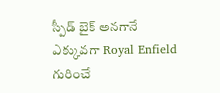స్పీడ్ బైక్ అనగానే ఎక్కువగా Royal Enfield గురించే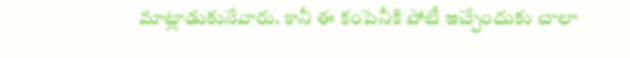మాట్లాడుకునేవారు. కానీ ఈ కంపెనీకి పోటీ ఇచ్చేందుకు చాలా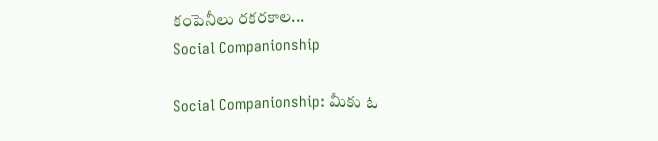కంపెనీలు రకరకాల...
Social Companionship

Social Companionship: మీకు ఓ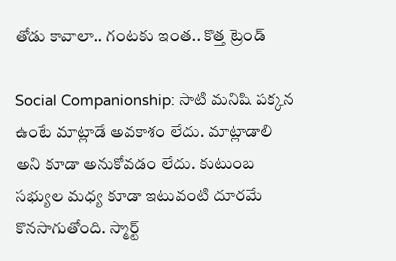తోడు కావాలా.. గంటకు ఇంత.. కొత్త ట్రెండ్

Social Companionship: సాటి మనిషి పక్కన ఉంటే మాట్లాడే అవకాశం లేదు. మాట్లాడాలి అని కూడా అనుకోవడం లేదు. కుటుంబ సభ్యుల మధ్య కూడా ఇటువంటి దూరమే కొనసాగుతోంది. స్మార్ట్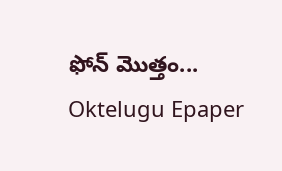ఫోన్ మొత్తం...
Oktelugu Epaper